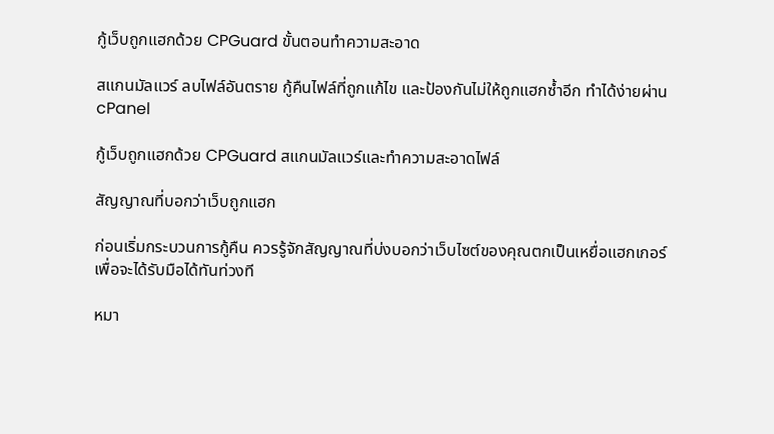กู้เว็บถูกแฮกด้วย CPGuard ขั้นตอนทำความสะอาด

สแกนมัลแวร์ ลบไฟล์อันตราย กู้คืนไฟล์ที่ถูกแก้ไข และป้องกันไม่ให้ถูกแฮกซ้ำอีก ทำได้ง่ายผ่าน cPanel

กู้เว็บถูกแฮกด้วย CPGuard สแกนมัลแวร์และทำความสะอาดไฟล์

สัญญาณที่บอกว่าเว็บถูกแฮก

ก่อนเริ่มกระบวนการกู้คืน ควรรู้จักสัญญาณที่บ่งบอกว่าเว็บไซต์ของคุณตกเป็นเหยื่อแฮกเกอร์ เพื่อจะได้รับมือได้ทันท่วงที

หมา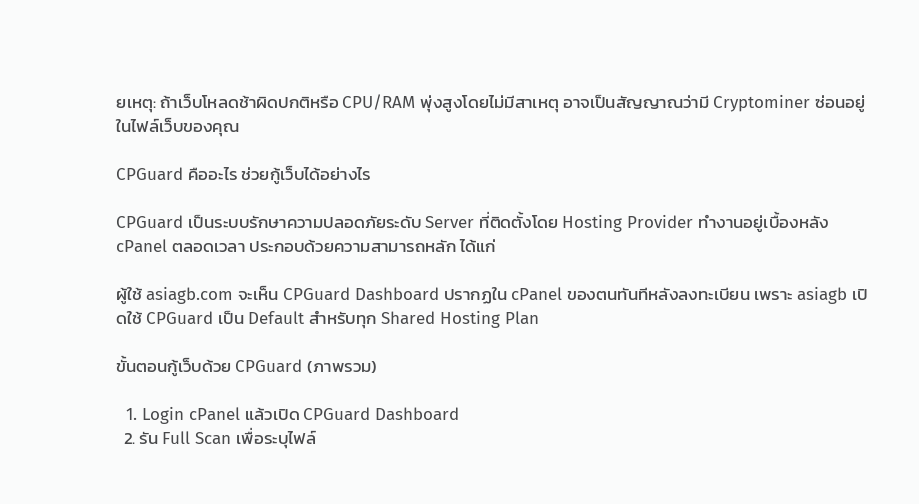ยเหตุ: ถ้าเว็บโหลดช้าผิดปกติหรือ CPU/RAM พุ่งสูงโดยไม่มีสาเหตุ อาจเป็นสัญญาณว่ามี Cryptominer ซ่อนอยู่ในไฟล์เว็บของคุณ

CPGuard คืออะไร ช่วยกู้เว็บได้อย่างไร

CPGuard เป็นระบบรักษาความปลอดภัยระดับ Server ที่ติดตั้งโดย Hosting Provider ทำงานอยู่เบื้องหลัง cPanel ตลอดเวลา ประกอบด้วยความสามารถหลัก ได้แก่

ผู้ใช้ asiagb.com จะเห็น CPGuard Dashboard ปรากฏใน cPanel ของตนทันทีหลังลงทะเบียน เพราะ asiagb เปิดใช้ CPGuard เป็น Default สำหรับทุก Shared Hosting Plan

ขั้นตอนกู้เว็บด้วย CPGuard (ภาพรวม)

  1. Login cPanel แล้วเปิด CPGuard Dashboard
  2. รัน Full Scan เพื่อระบุไฟล์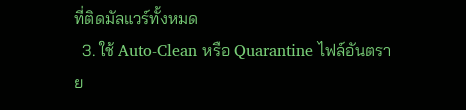ที่ติดมัลแวร์ทั้งหมด
  3. ใช้ Auto-Clean หรือ Quarantine ไฟล์อันตราย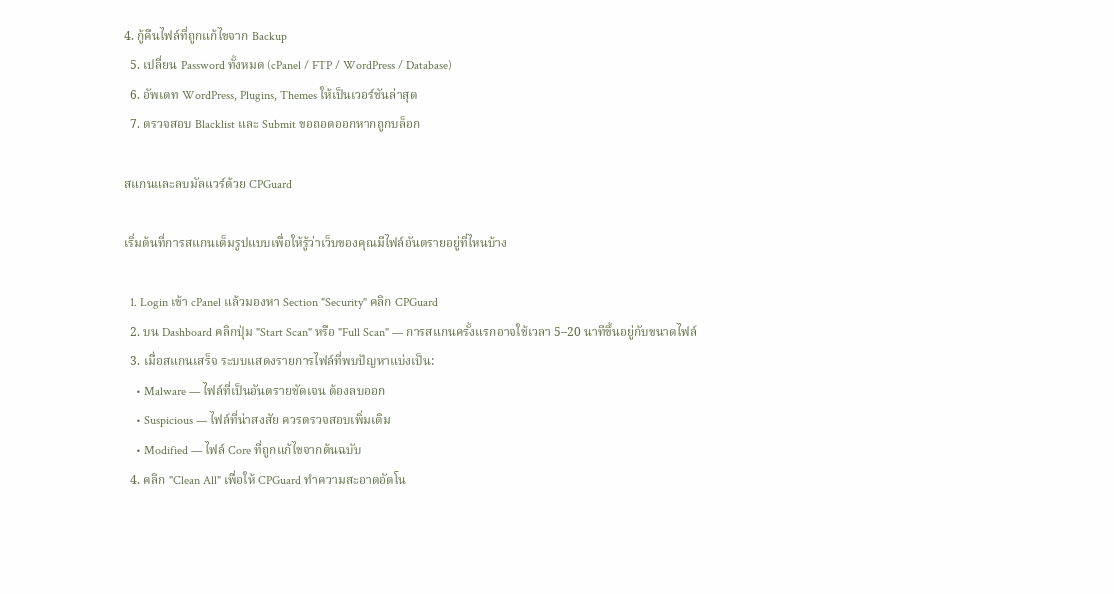4. กู้คืนไฟล์ที่ถูกแก้ไขจาก Backup
  5. เปลี่ยน Password ทั้งหมด (cPanel / FTP / WordPress / Database)
  6. อัพเดท WordPress, Plugins, Themes ให้เป็นเวอร์ชันล่าสุด
  7. ตรวจสอบ Blacklist และ Submit ขอถอดออกหากถูกบล็อก

สแกนและลบมัลแวร์ด้วย CPGuard

เริ่มต้นที่การสแกนเต็มรูปแบบเพื่อให้รู้ว่าเว็บของคุณมีไฟล์อันตรายอยู่ที่ไหนบ้าง

  1. Login เข้า cPanel แล้วมองหา Section "Security" คลิก CPGuard
  2. บน Dashboard คลิกปุ่ม "Start Scan" หรือ "Full Scan" — การสแกนครั้งแรกอาจใช้เวลา 5–20 นาทีขึ้นอยู่กับขนาดไฟล์
  3. เมื่อสแกนเสร็จ ระบบแสดงรายการไฟล์ที่พบปัญหาแบ่งเป็น:
    • Malware — ไฟล์ที่เป็นอันตรายชัดเจน ต้องลบออก
    • Suspicious — ไฟล์ที่น่าสงสัย ควรตรวจสอบเพิ่มเติม
    • Modified — ไฟล์ Core ที่ถูกแก้ไขจากต้นฉบับ
  4. คลิก "Clean All" เพื่อให้ CPGuard ทำความสะอาดอัตโน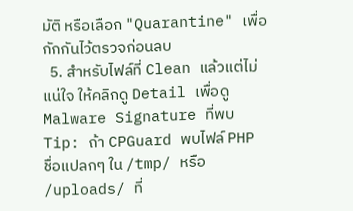มัติ หรือเลือก "Quarantine" เพื่อกักกันไว้ตรวจก่อนลบ
  5. สำหรับไฟล์ที่ Clean แล้วแต่ไม่แน่ใจ ให้คลิกดู Detail เพื่อดู Malware Signature ที่พบ
Tip: ถ้า CPGuard พบไฟล์ PHP ชื่อแปลกๆ ใน /tmp/ หรือ /uploads/ ที่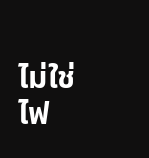ไม่ใช่ไฟ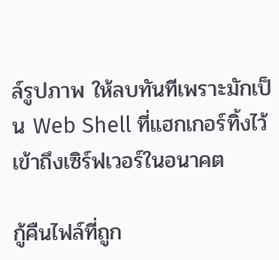ล์รูปภาพ ให้ลบทันทีเพราะมักเป็น Web Shell ที่แฮกเกอร์ทิ้งไว้เข้าถึงเซิร์ฟเวอร์ในอนาคต

กู้คืนไฟล์ที่ถูก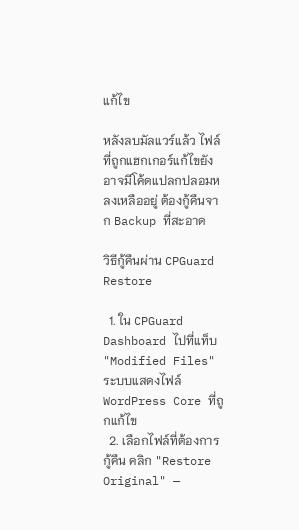แก้ไข

หลังลบมัลแวร์แล้ว ไฟล์ที่ถูกแฮกเกอร์แก้ไขยังอาจมีโค้ดแปลกปลอมหลงเหลืออยู่ ต้องกู้คืนจาก Backup ที่สะอาด

วิธีกู้คืนผ่าน CPGuard Restore

  1. ใน CPGuard Dashboard ไปที่แท็บ "Modified Files" ระบบแสดงไฟล์ WordPress Core ที่ถูกแก้ไข
  2. เลือกไฟล์ที่ต้องการกู้คืน คลิก "Restore Original" —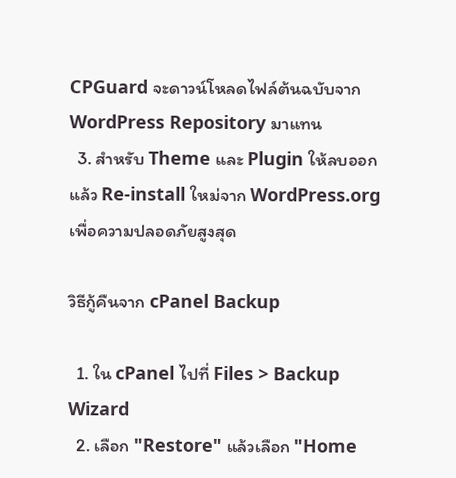CPGuard จะดาวน์โหลดไฟล์ต้นฉบับจาก WordPress Repository มาแทน
  3. สำหรับ Theme และ Plugin ให้ลบออกแล้ว Re-install ใหม่จาก WordPress.org เพื่อความปลอดภัยสูงสุด

วิธีกู้คืนจาก cPanel Backup

  1. ใน cPanel ไปที่ Files > Backup Wizard
  2. เลือก "Restore" แล้วเลือก "Home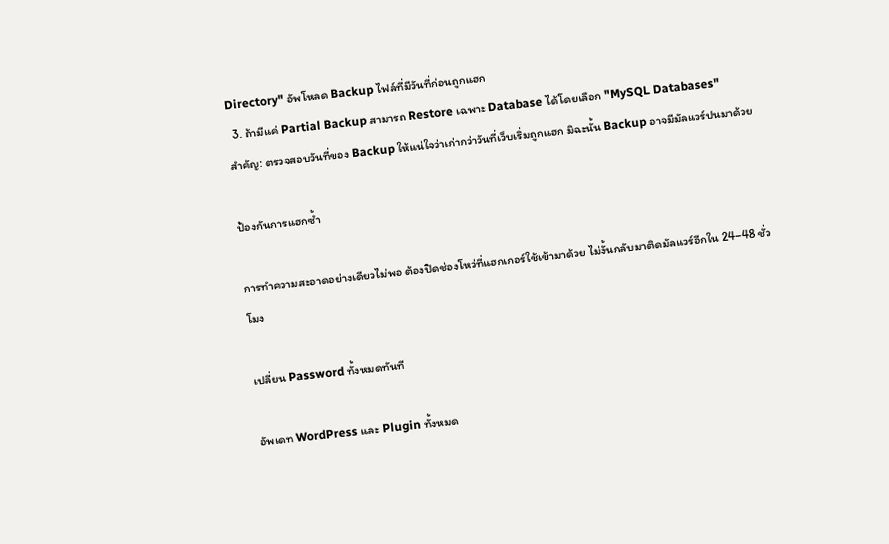Directory" อัพโหลด Backup ไฟล์ที่มีวันที่ก่อนถูกแฮก
  3. ถ้ามีแค่ Partial Backup สามารถ Restore เฉพาะ Database ได้โดยเลือก "MySQL Databases"
สำคัญ: ตรวจสอบวันที่ของ Backup ให้แน่ใจว่าเก่ากว่าวันที่เว็บเริ่มถูกแฮก มิฉะนั้น Backup อาจมีมัลแวร์ปนมาด้วย

ป้องกันการแฮกซ้ำ

การทำความสะอาดอย่างเดียวไม่พอ ต้องปิดช่องโหว่ที่แฮกเกอร์ใช้เข้ามาด้วย ไม่งั้นกลับมาติดมัลแวร์อีกใน 24–48 ชั่วโมง

เปลี่ยน Password ทั้งหมดทันที

อัพเดท WordPress และ Plugin ทั้งหมด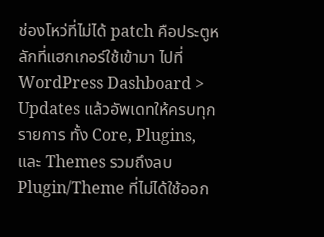ช่องโหว่ที่ไม่ได้ patch คือประตูหลักที่แฮกเกอร์ใช้เข้ามา ไปที่ WordPress Dashboard > Updates แล้วอัพเดทให้ครบทุกรายการ ทั้ง Core, Plugins, และ Themes รวมถึงลบ Plugin/Theme ที่ไม่ได้ใช้ออก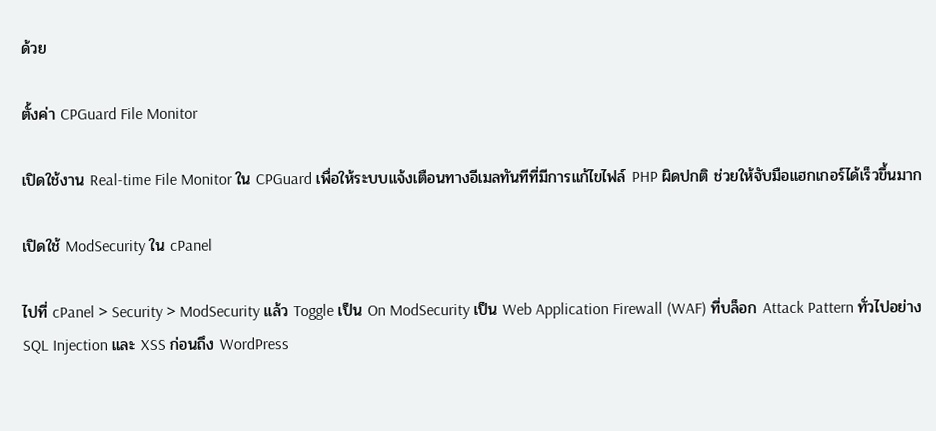ด้วย

ตั้งค่า CPGuard File Monitor

เปิดใช้งาน Real-time File Monitor ใน CPGuard เพื่อให้ระบบแจ้งเตือนทางอีเมลทันทีที่มีการแก้ไขไฟล์ PHP ผิดปกติ ช่วยให้จับมือแฮกเกอร์ได้เร็วขึ้นมาก

เปิดใช้ ModSecurity ใน cPanel

ไปที่ cPanel > Security > ModSecurity แล้ว Toggle เป็น On ModSecurity เป็น Web Application Firewall (WAF) ที่บล็อก Attack Pattern ทั่วไปอย่าง SQL Injection และ XSS ก่อนถึง WordPress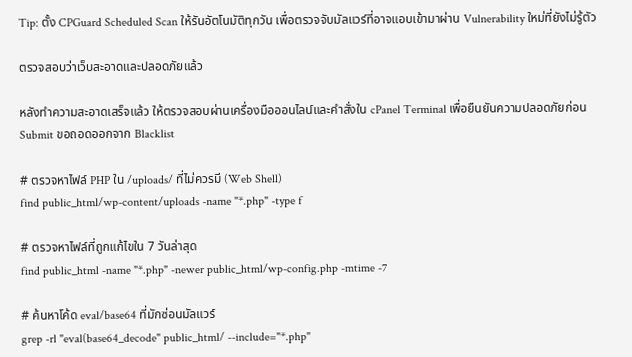Tip: ตั้ง CPGuard Scheduled Scan ให้รันอัตโนมัติทุกวัน เพื่อตรวจจับมัลแวร์ที่อาจแอบเข้ามาผ่าน Vulnerability ใหม่ที่ยังไม่รู้ตัว

ตรวจสอบว่าเว็บสะอาดและปลอดภัยแล้ว

หลังทำความสะอาดเสร็จแล้ว ให้ตรวจสอบผ่านเครื่องมือออนไลน์และคำสั่งใน cPanel Terminal เพื่อยืนยันความปลอดภัยก่อน Submit ขอถอดออกจาก Blacklist

# ตรวจหาไฟล์ PHP ใน /uploads/ ที่ไม่ควรมี (Web Shell)
find public_html/wp-content/uploads -name "*.php" -type f

# ตรวจหาไฟล์ที่ถูกแก้ไขใน 7 วันล่าสุด
find public_html -name "*.php" -newer public_html/wp-config.php -mtime -7

# ค้นหาโค้ด eval/base64 ที่มักซ่อนมัลแวร์
grep -rl "eval(base64_decode" public_html/ --include="*.php"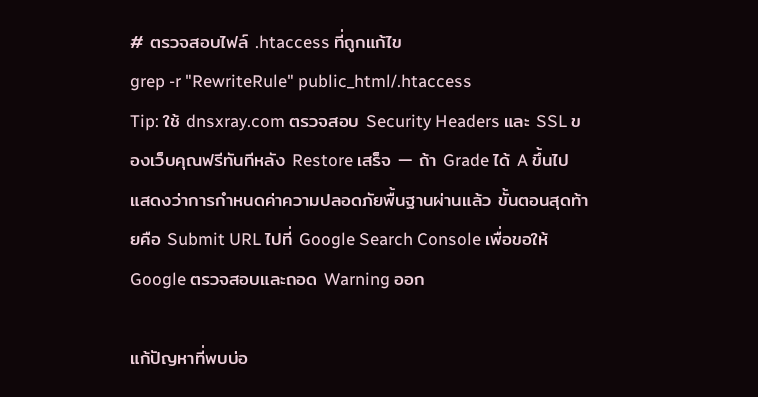# ตรวจสอบไฟล์ .htaccess ที่ถูกแก้ไข
grep -r "RewriteRule" public_html/.htaccess
Tip: ใช้ dnsxray.com ตรวจสอบ Security Headers และ SSL ของเว็บคุณฟรีทันทีหลัง Restore เสร็จ — ถ้า Grade ได้ A ขึ้นไปแสดงว่าการกำหนดค่าความปลอดภัยพื้นฐานผ่านแล้ว ขั้นตอนสุดท้ายคือ Submit URL ไปที่ Google Search Console เพื่อขอให้ Google ตรวจสอบและถอด Warning ออก

แก้ปัญหาที่พบบ่อ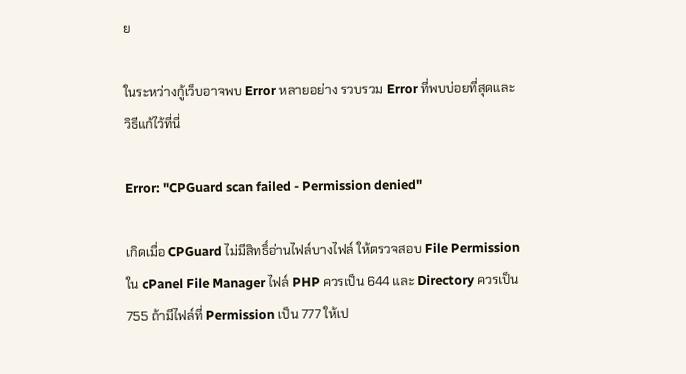ย

ในระหว่างกู้เว็บอาจพบ Error หลายอย่าง รวบรวม Error ที่พบบ่อยที่สุดและวิธีแก้ไว้ที่นี่

Error: "CPGuard scan failed - Permission denied"

เกิดเมื่อ CPGuard ไม่มีสิทธิ์อ่านไฟล์บางไฟล์ ให้ตรวจสอบ File Permission ใน cPanel File Manager ไฟล์ PHP ควรเป็น 644 และ Directory ควรเป็น 755 ถ้ามีไฟล์ที่ Permission เป็น 777 ให้เป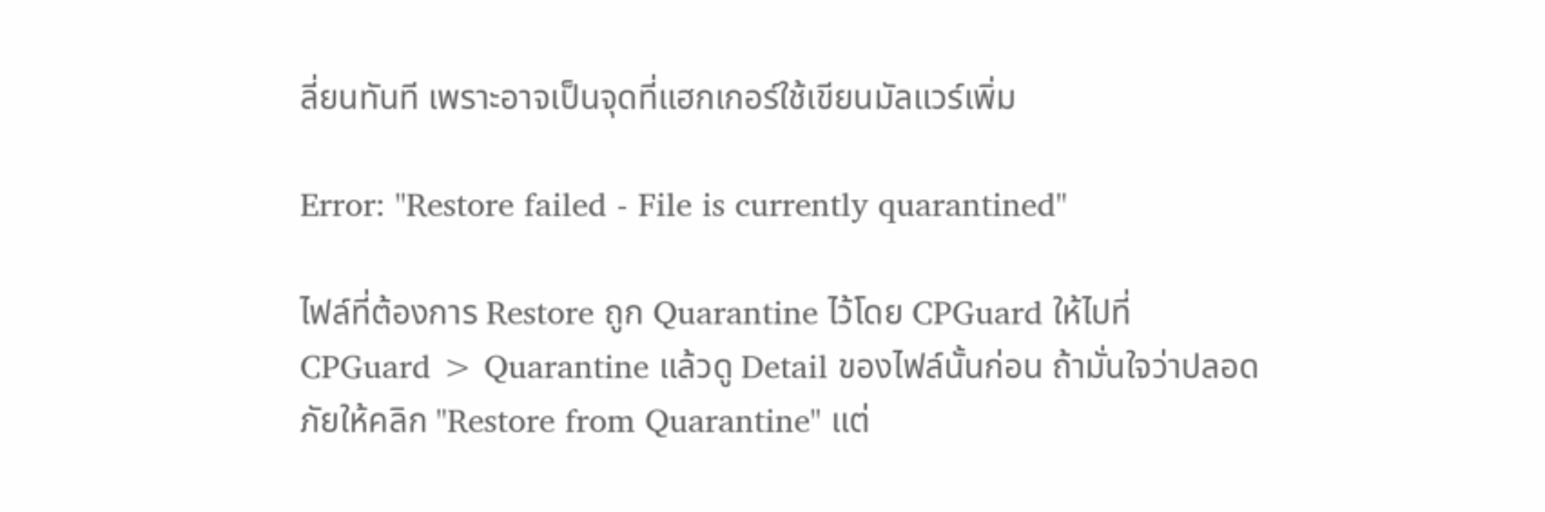ลี่ยนทันที เพราะอาจเป็นจุดที่แฮกเกอร์ใช้เขียนมัลแวร์เพิ่ม

Error: "Restore failed - File is currently quarantined"

ไฟล์ที่ต้องการ Restore ถูก Quarantine ไว้โดย CPGuard ให้ไปที่ CPGuard > Quarantine แล้วดู Detail ของไฟล์นั้นก่อน ถ้ามั่นใจว่าปลอดภัยให้คลิก "Restore from Quarantine" แต่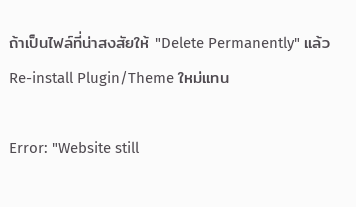ถ้าเป็นไฟล์ที่น่าสงสัยให้ "Delete Permanently" แล้ว Re-install Plugin/Theme ใหม่แทน

Error: "Website still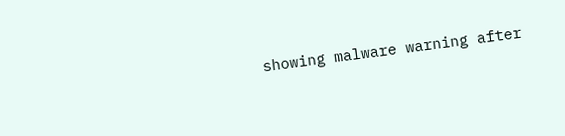showing malware warning after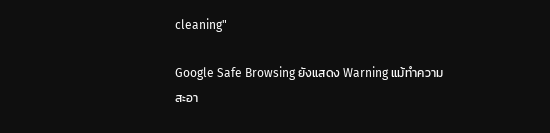cleaning"

Google Safe Browsing ยังแสดง Warning แม้ทำความสะอา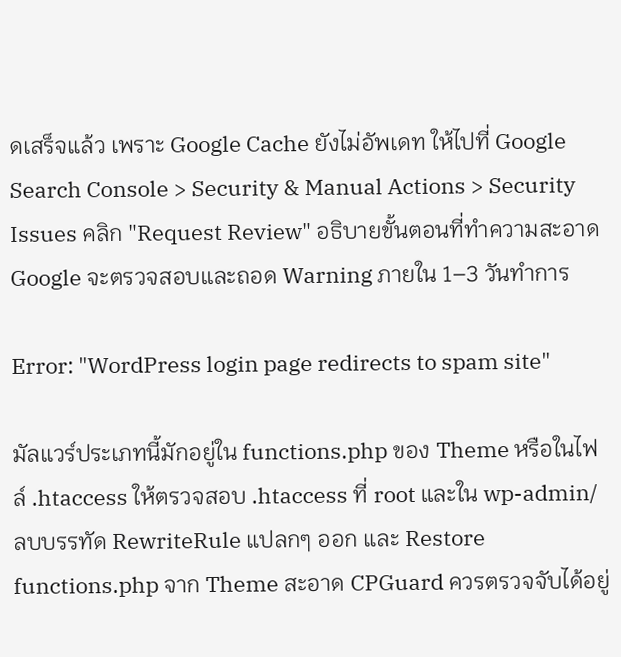ดเสร็จแล้ว เพราะ Google Cache ยังไม่อัพเดท ให้ไปที่ Google Search Console > Security & Manual Actions > Security Issues คลิก "Request Review" อธิบายขั้นตอนที่ทำความสะอาด Google จะตรวจสอบและถอด Warning ภายใน 1–3 วันทำการ

Error: "WordPress login page redirects to spam site"

มัลแวร์ประเภทนี้มักอยู่ใน functions.php ของ Theme หรือในไฟล์ .htaccess ให้ตรวจสอบ .htaccess ที่ root และใน wp-admin/ ลบบรรทัด RewriteRule แปลกๆ ออก และ Restore functions.php จาก Theme สะอาด CPGuard ควรตรวจจับได้อยู่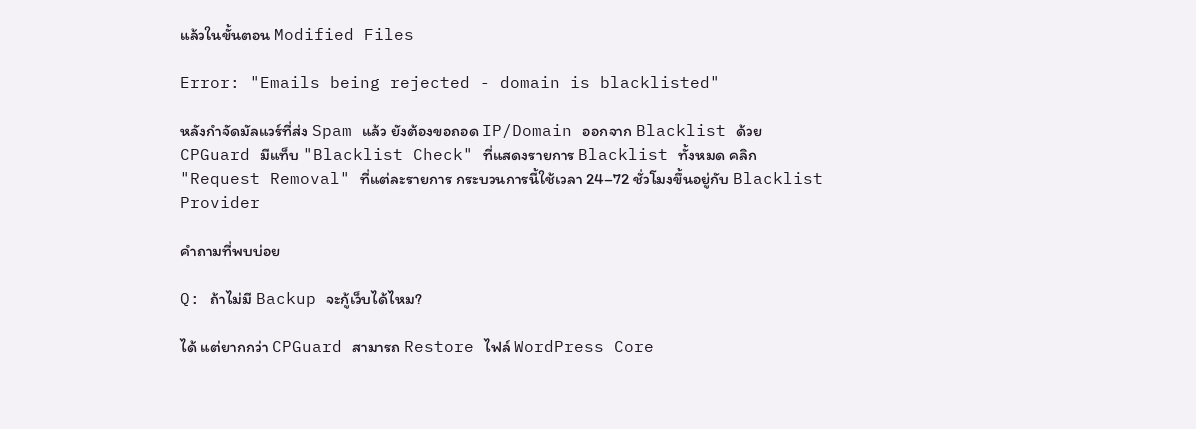แล้วในขั้นตอน Modified Files

Error: "Emails being rejected - domain is blacklisted"

หลังกำจัดมัลแวร์ที่ส่ง Spam แล้ว ยังต้องขอถอด IP/Domain ออกจาก Blacklist ด้วย CPGuard มีแท็บ "Blacklist Check" ที่แสดงรายการ Blacklist ทั้งหมด คลิก "Request Removal" ที่แต่ละรายการ กระบวนการนี้ใช้เวลา 24–72 ชั่วโมงขึ้นอยู่กับ Blacklist Provider

คำถามที่พบบ่อย

Q: ถ้าไม่มี Backup จะกู้เว็บได้ไหม?

ได้ แต่ยากกว่า CPGuard สามารถ Restore ไฟล์ WordPress Core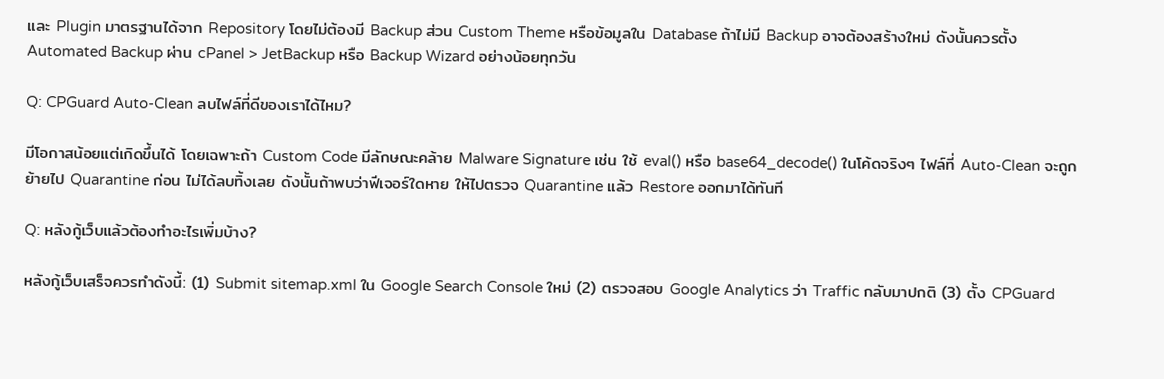และ Plugin มาตรฐานได้จาก Repository โดยไม่ต้องมี Backup ส่วน Custom Theme หรือข้อมูลใน Database ถ้าไม่มี Backup อาจต้องสร้างใหม่ ดังนั้นควรตั้ง Automated Backup ผ่าน cPanel > JetBackup หรือ Backup Wizard อย่างน้อยทุกวัน

Q: CPGuard Auto-Clean ลบไฟล์ที่ดีของเราได้ไหม?

มีโอกาสน้อยแต่เกิดขึ้นได้ โดยเฉพาะถ้า Custom Code มีลักษณะคล้าย Malware Signature เช่น ใช้ eval() หรือ base64_decode() ในโค้ดจริงๆ ไฟล์ที่ Auto-Clean จะถูกย้ายไป Quarantine ก่อน ไม่ได้ลบทิ้งเลย ดังนั้นถ้าพบว่าฟีเจอร์ใดหาย ให้ไปตรวจ Quarantine แล้ว Restore ออกมาได้ทันที

Q: หลังกู้เว็บแล้วต้องทำอะไรเพิ่มบ้าง?

หลังกู้เว็บเสร็จควรทำดังนี้: (1) Submit sitemap.xml ใน Google Search Console ใหม่ (2) ตรวจสอบ Google Analytics ว่า Traffic กลับมาปกติ (3) ตั้ง CPGuard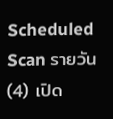Scheduled Scan รายวัน (4) เปิด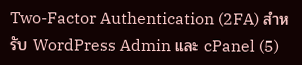Two-Factor Authentication (2FA) สำหรับ WordPress Admin และ cPanel (5)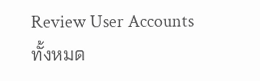Review User Accounts ทั้งหมด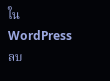ใน WordPress ลบ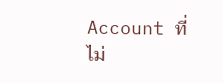Account ที่ไม่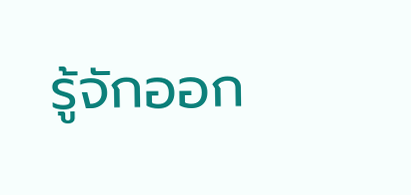รู้จักออก